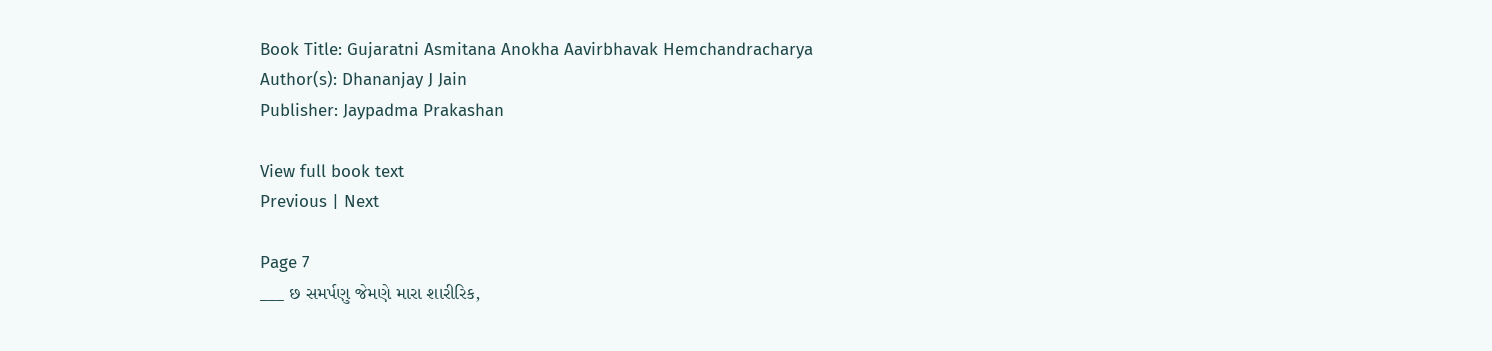Book Title: Gujaratni Asmitana Anokha Aavirbhavak Hemchandracharya
Author(s): Dhananjay J Jain
Publisher: Jaypadma Prakashan

View full book text
Previous | Next

Page 7
___ છ સમર્પણુ જેમણે મારા શારીરિક,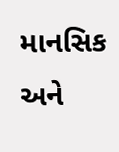માનસિક અને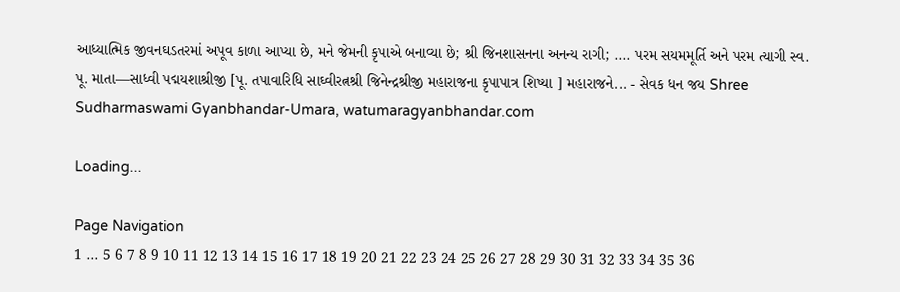આધ્યાત્મિક જીવનઘડતરમાં અપૂવ કાળા આપ્યા છે, મને જેમની કૃપાએ બનાવ્યા છે; શ્રી જિનશાસનના અનન્ય રાગી; .... પરમ સયમમૂર્તિ અને પરમ ત્યાગી સ્વ. પૂ. માતા—સાધ્વી પદ્મયશાશ્રીજી [પૂ. તપાવારિધિ સાઘ્વીરત્નશ્રી જિનેન્દ્રશ્રીજી મહારાજના કૃપાપાત્ર શિષ્યા ] મહારાજને... - સેવક ધન જય Shree Sudharmaswami Gyanbhandar-Umara, watumaragyanbhandar.com

Loading...

Page Navigation
1 ... 5 6 7 8 9 10 11 12 13 14 15 16 17 18 19 20 21 22 23 24 25 26 27 28 29 30 31 32 33 34 35 36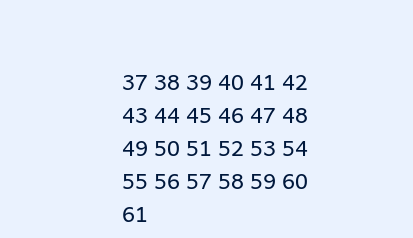37 38 39 40 41 42 43 44 45 46 47 48 49 50 51 52 53 54 55 56 57 58 59 60 61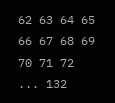62 63 64 65 66 67 68 69 70 71 72 ... 132